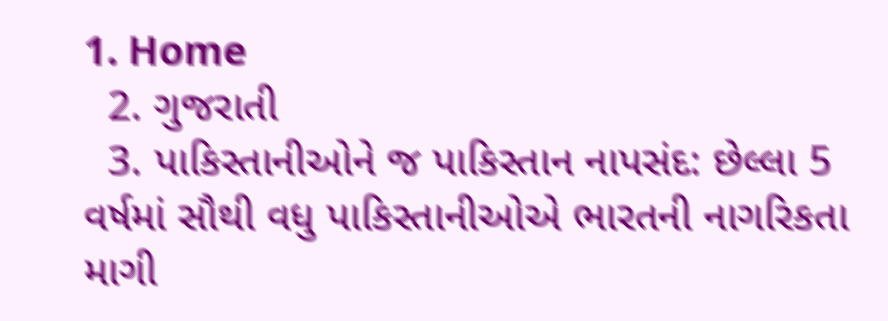1. Home
  2. ગુજરાતી
  3. પાકિસ્તાનીઓને જ પાકિસ્તાન નાપસંદ: છેલ્લા 5 વર્ષમાં સૌથી વધુ પાકિસ્તાનીઓએ ભારતની નાગરિકતા માગી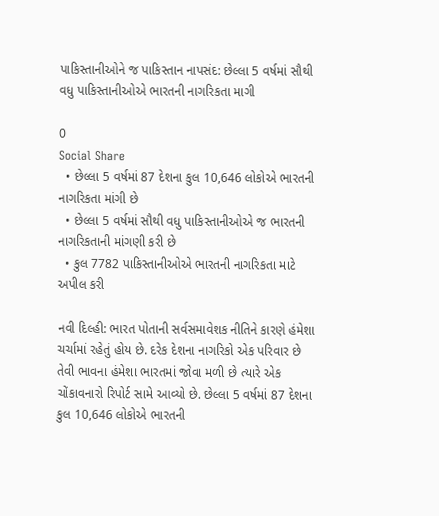પાકિસ્તાનીઓને જ પાકિસ્તાન નાપસંદ: છેલ્લા 5 વર્ષમાં સૌથી વધુ પાકિસ્તાનીઓએ ભારતની નાગરિકતા માગી

0
Social Share
  • છેલ્લા 5 વર્ષમાં 87 દેશના કુલ 10,646 લોકોએ ભારતની નાગરિકતા માંગી છે
  • છેલ્લા 5 વર્ષમાં સૌથી વધુ પાકિસ્તાનીઓએ જ ભારતની નાગરિકતાની માંગણી કરી છે
  • કુલ 7782 પાકિસ્તાનીઓએ ભારતની નાગરિકતા માટે અપીલ કરી

નવી દિલ્હી: ભારત પોતાની સર્વસમાવેશક નીતિને કારણે હંમેશા ચર્ચામાં રહેતું હોય છે. દરેક દેશના નાગરિકો એક પરિવાર છે તેવી ભાવના હંમેશા ભારતમાં જોવા મળી છે ત્યારે એક ચોંકાવનારો રિપોર્ટ સામે આવ્યો છે. છેલ્લા 5 વર્ષમાં 87 દેશના કુલ 10,646 લોકોએ ભારતની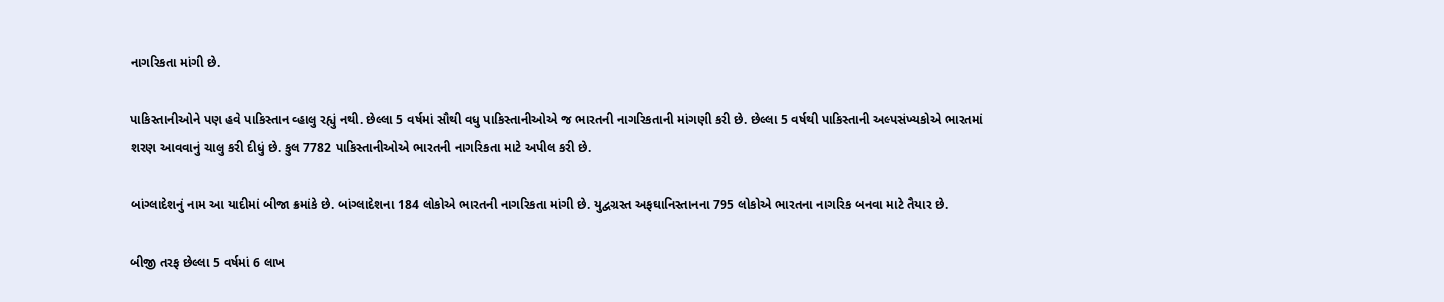નાગરિકતા માંગી છે.

પાકિસ્તાનીઓને પણ હવે પાકિસ્તાન વ્હાલુ રહ્યું નથી. છેલ્લા 5 વર્ષમાં સૌથી વધુ પાકિસ્તાનીઓએ જ ભારતની નાગરિકતાની માંગણી કરી છે. છેલ્લા 5 વર્ષથી પાકિસ્તાની અલ્પસંખ્યકોએ ભારતમાં શરણ આવવાનું ચાલુ કરી દીધું છે. કુલ 7782 પાકિસ્તાનીઓએ ભારતની નાગરિકતા માટે અપીલ કરી છે.

બાંગ્લાદેશનું નામ આ યાદીમાં બીજા ક્રમાંકે છે. બાંગ્લાદેશના 184 લોકોએ ભારતની નાગરિકતા માંગી છે. યુદ્વગ્રસ્ત અફઘાનિસ્તાનના 795 લોકોએ ભારતના નાગરિક બનવા માટે તૈયાર છે.

બીજી તરફ છેલ્લા 5 વર્ષમાં 6 લાખ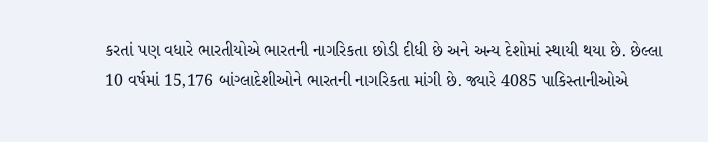કરતાં પણ વધારે ભારતીયોએ ભારતની નાગરિકતા છોડી દીધી છે અને અન્ય દેશોમાં સ્થાયી થયા છે. છેલ્લા 10 વર્ષમાં 15,176 બાંગ્લાદેશીઓને ભારતની નાગરિકતા માંગી છે. જ્યારે 4085 પાકિસ્તાનીઓએ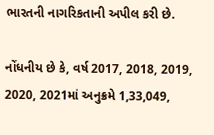ભારતની નાગરિકતાની અપીલ કરી છે.

નોંધનીય છે કે, વર્ષ 2017, 2018, 2019, 2020, 2021માં અનુક્રમે 1,33,049,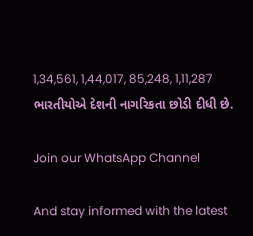1,34,561, 1,44,017, 85,248, 1,11,287 ભારતીયોએ દેશની નાગરિકતા છોડી દીધી છે.

Join our WhatsApp Channel

And stay informed with the latest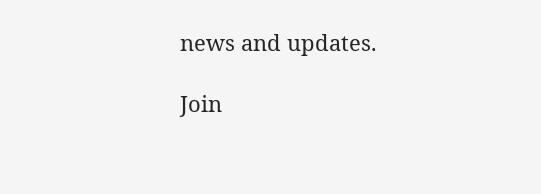news and updates.

Join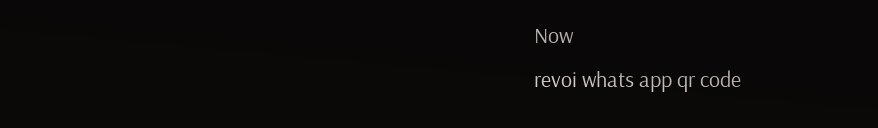Now
revoi whats app qr code